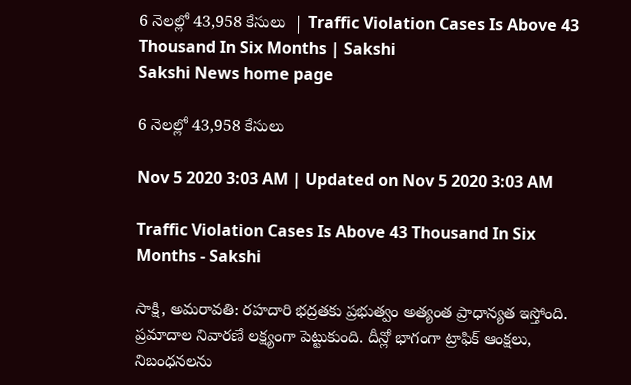6 నెలల్లో 43,958 కేసులు  | Traffic Violation Cases Is Above 43 Thousand In Six Months | Sakshi
Sakshi News home page

6 నెలల్లో 43,958 కేసులు

Nov 5 2020 3:03 AM | Updated on Nov 5 2020 3:03 AM

Traffic Violation Cases Is Above 43 Thousand In Six Months - Sakshi

సాక్షి, అమరావతి: రహదారి భద్రతకు ప్రభుత్వం అత్యంత ప్రాధాన్యత ఇస్తోంది. ప్రమాదాల నివారణే లక్ష్యంగా పెట్టుకుంది. దీన్లో భాగంగా ట్రాఫిక్‌ ఆంక్షలు, నిబంధనలను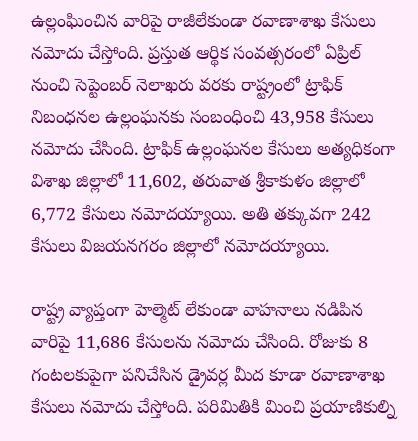ఉల్లంఘించిన వారిపై రాజీలేకుండా రవాణాశాఖ కేసులు నమోదు చేస్తోంది. ప్రస్తుత ఆర్థిక సంవత్సరంలో ఏప్రిల్‌ నుంచి సెప్టెంబర్ ‌నెలాఖరు వరకు రాష్ట్రంలో ట్రాఫిక్‌ నిబంధనల ఉల్లంఘనకు సంబంధించి 43,958 కేసులు నమోదు చేసింది. ట్రాఫిక్‌ ఉల్లంఘనల కేసులు అత్యధికంగా విశాఖ జిల్లాలో 11,602, తరువాత శ్రీకాకుళం జిల్లాలో 6,772 కేసులు నమోదయ్యాయి. అతి తక్కువగా 242 కేసులు విజయనగరం జిల్లాలో నమోదయ్యాయి.

రాష్ట్ర వ్యాప్తంగా హెల్మెట్‌ లేకుండా వాహనాలు నడిపిన వారిపై 11,686 కేసులను నమోదు చేసింది. రోజుకు 8 గంటలకుపైగా పనిచేసిన డ్రైవర్ల మీద కూడా రవాణాశాఖ కేసులు నమోదు చేస్తోంది. పరిమితికి మించి ప్రయాణికుల్ని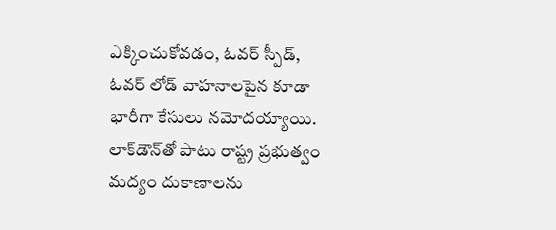ఎక్కించుకోవడం, ఓవర్‌ స్పీడ్, ఓవర్‌ లోడ్‌ వాహనాలపైన కూడా భారీగా కేసులు నమోదయ్యాయి. లాక్‌డౌన్‌తో పాటు రాష్ట్ర ప్రభుత్వం మద్యం దుకాణాలను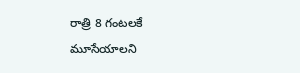రాత్రి 8 గంటలకే మూసేయాలని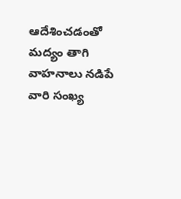ఆదేశించడంతో మద్యం తాగి వాహనాలు నడిపే వారి సంఖ్య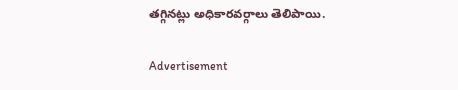తగ్గినట్లు అధికారవర్గాలు తెలిపాయి.

Advertisement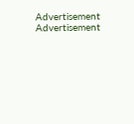Advertisement
Advertisement